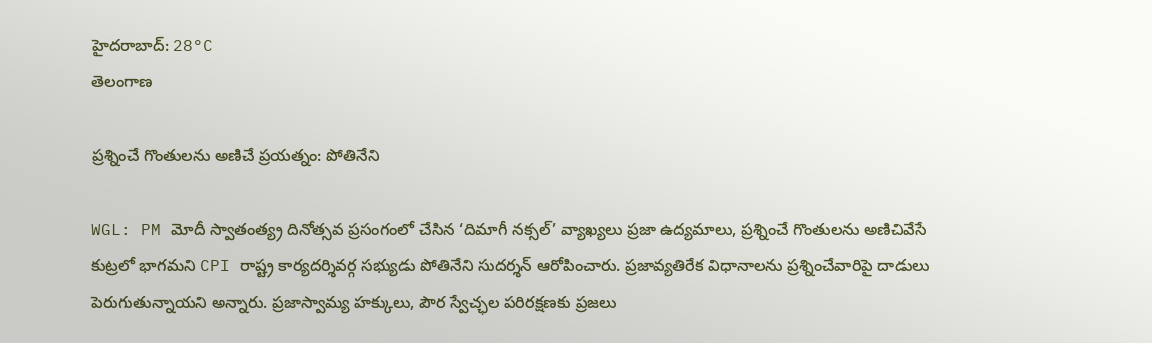హైదరాబాద్: 28°C
తెలంగాణ

ప్రశ్నించే గొంతులను అణిచే ప్రయత్నం: పోతినేని

WGL: PM మోదీ స్వాతంత్య్ర దినోత్సవ ప్రసంగంలో చేసిన ‘దిమాగీ నక్సల్’ వ్యాఖ్యలు ప్రజా ఉద్యమాలు, ప్రశ్నించే గొంతులను అణిచివేసే కుట్రలో భాగమని CPI రాష్ట్ర కార్యదర్శివర్గ సభ్యుడు పోతినేని సుదర్శన్‌ ఆరోపించారు. ప్రజావ్యతిరేక విధానాలను ప్రశ్నించేవారిపై దాడులు పెరుగుతున్నాయని అన్నారు. ప్రజాస్వామ్య హక్కులు, పౌర స్వేచ్ఛల పరిరక్షణకు ప్రజలు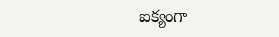ఐక్యంగా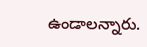ఉండాలన్నారు.